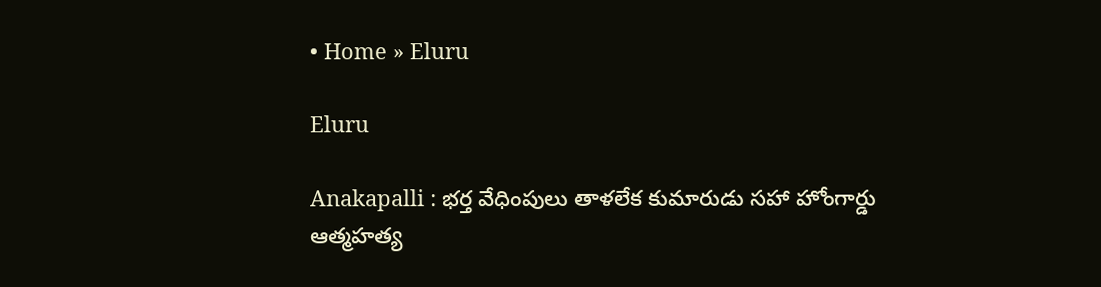• Home » Eluru

Eluru

Anakapalli : భర్త వేధింపులు తాళలేక కుమారుడు సహా హోంగార్డు ఆత్మహత్య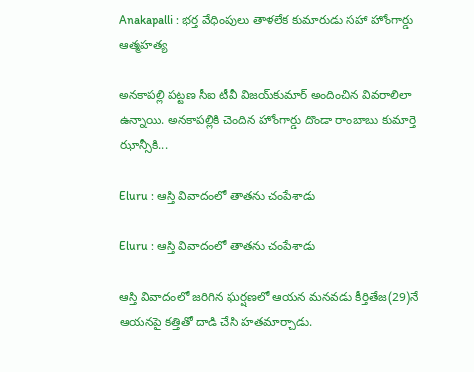Anakapalli : భర్త వేధింపులు తాళలేక కుమారుడు సహా హోంగార్డు ఆత్మహత్య

అనకాపల్లి పట్టణ సీఐ టీవీ విజయ్‌కుమార్‌ అందించిన వివరాలిలా ఉన్నాయి. అనకాపల్లికి చెందిన హోంగార్డు దొండా రాంబాబు కుమార్తె ఝాన్సీకి...

Eluru : ఆస్తి వివాదంలో తాతను చంపేశాడు

Eluru : ఆస్తి వివాదంలో తాతను చంపేశాడు

ఆస్తి వివాదంలో జరిగిన ఘర్షణలో ఆయన మనవడు కీర్తితేజ(29)నే ఆయనపై కత్తితో దాడి చేసి హతమార్చాడు.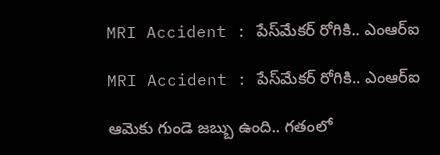MRI Accident : పేస్‌మేకర్‌ రోగికి.. ఎంఆర్‌ఐ

MRI Accident : పేస్‌మేకర్‌ రోగికి.. ఎంఆర్‌ఐ

ఆమెకు గుండె జబ్బు ఉంది.. గతంలో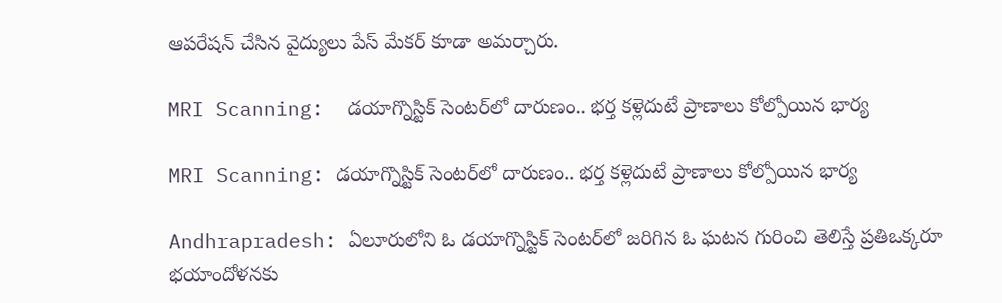ఆపరేషన్‌ చేసిన వైద్యులు పేస్‌ మేకర్‌ కూడా అమర్చారు.

MRI Scanning:  డయాగ్నొస్టిక్ సెంటర్‌లో దారుణం.. భర్త కళ్లెదుటే ప్రాణాలు కోల్పోయిన భార్య

MRI Scanning: డయాగ్నొస్టిక్ సెంటర్‌లో దారుణం.. భర్త కళ్లెదుటే ప్రాణాలు కోల్పోయిన భార్య

Andhrapradesh: ఏలూరులోని ఓ డయాగ్నొస్టిక్ సెంటర్‌లో జరిగిన ఓ ఘటన గురించి తెలిస్తే ప్రతిఒక్కరూ భయాందోళనకు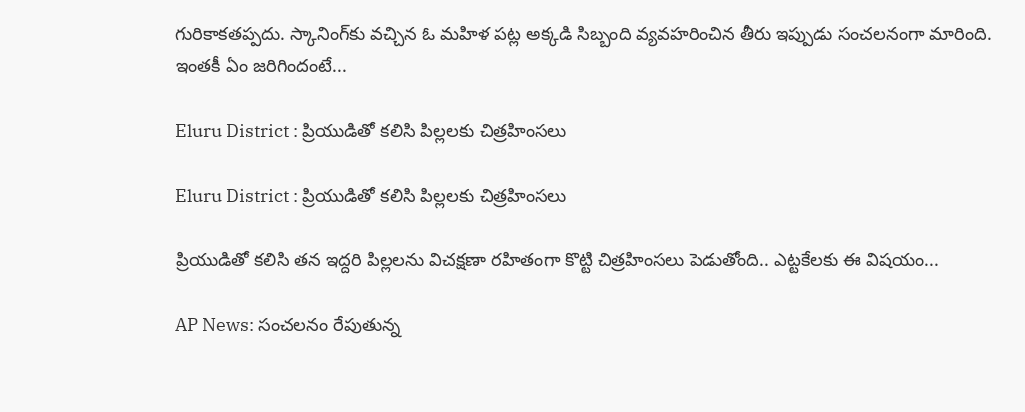గురికాకతప్పదు. స్కానింగ్‌కు వచ్చిన ఓ మహిళ పట్ల అక్కడి సిబ్బంది వ్యవహరించిన తీరు ఇప్పుడు సంచలనంగా మారింది. ఇంతకీ ఏం జరిగిందంటే...

Eluru District : ప్రియుడితో కలిసి పిల్లలకు చిత్రహింసలు

Eluru District : ప్రియుడితో కలిసి పిల్లలకు చిత్రహింసలు

ప్రియుడితో కలిసి తన ఇద్దరి పిల్లలను విచక్షణా రహితంగా కొట్టి చిత్రహింసలు పెడుతోంది.. ఎట్టకేలకు ఈ విషయం...

AP News: సంచలనం రేపుతున్న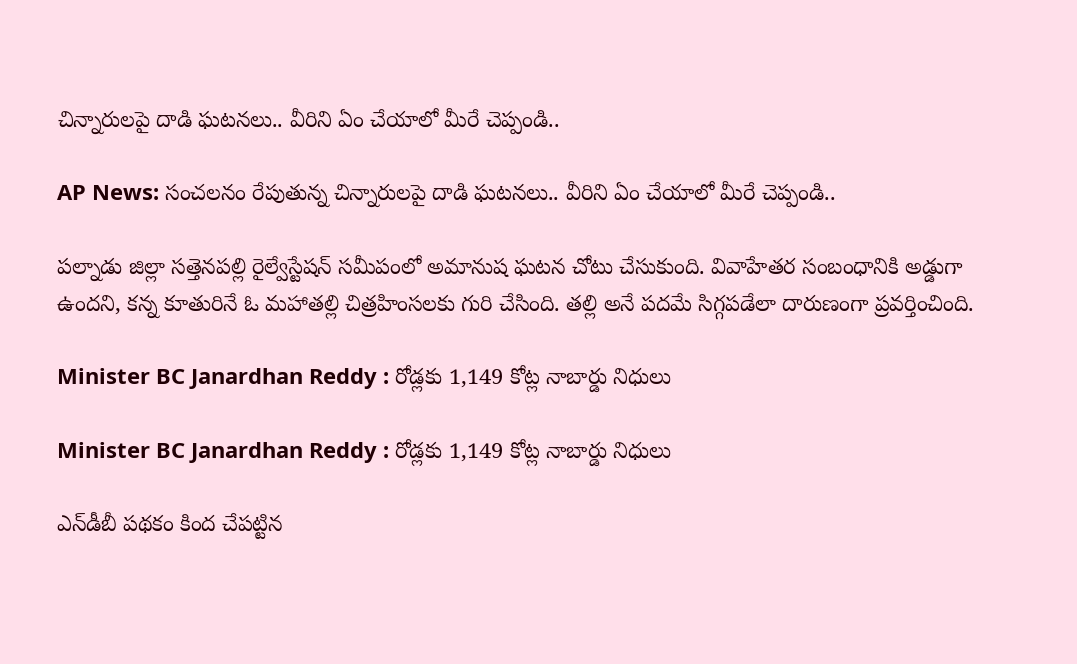చిన్నారులపై దాడి ఘటనలు.. వీరిని ఏం చేయాలో మీరే చెప్పండి..

AP News: సంచలనం రేపుతున్న చిన్నారులపై దాడి ఘటనలు.. వీరిని ఏం చేయాలో మీరే చెప్పండి..

పల్నాడు జిల్లా సత్తెనపల్లి రైల్వేస్టేషన్ సమీపంలో అమానుష ఘటన చోటు చేసుకుంది. వివాహేతర సంబంధానికి అడ్డుగా ఉందని, కన్న కూతురినే ఓ మహాతల్లి చిత్రహింసలకు గురి చేసింది. తల్లి అనే పదమే సిగ్గపడేలా దారుణంగా ప్రవర్తించింది.

Minister BC Janardhan Reddy : రోడ్లకు 1,149 కోట్ల నాబార్డు నిధులు

Minister BC Janardhan Reddy : రోడ్లకు 1,149 కోట్ల నాబార్డు నిధులు

ఎన్‌డీబీ పథకం కింద చేపట్టిన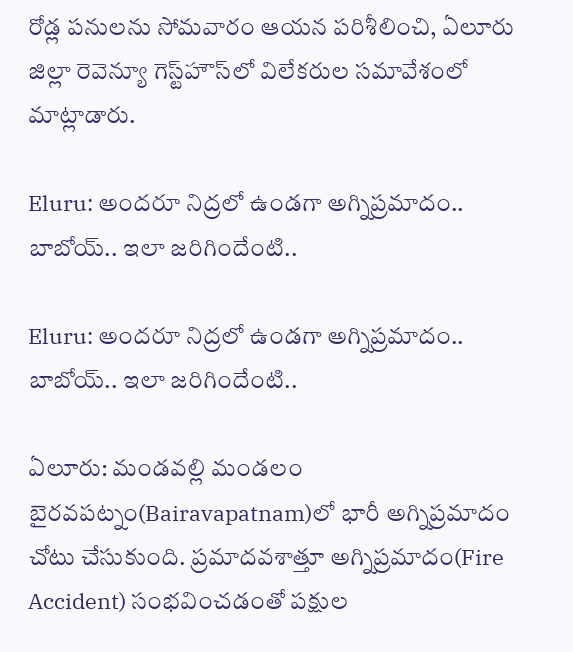రోడ్ల పనులను సోమవారం ఆయన పరిశీలించి, ఏలూరు జిల్లా రెవెన్యూ గెస్ట్‌హౌస్‌లో విలేకరుల సమావేశంలో మాట్లాడారు.

Eluru: అందరూ నిద్రలో ఉండగా అగ్నిప్రమాదం.. బాబోయ్.. ఇలా జరిగిందేంటి..

Eluru: అందరూ నిద్రలో ఉండగా అగ్నిప్రమాదం.. బాబోయ్.. ఇలా జరిగిందేంటి..

ఏలూరు: మండవల్లి మండలం బైరవపట్నం(Bairavapatnam)లో భారీ అగ్నిప్రమాదం చోటు చేసుకుంది. ప్రమాదవశాత్తూ అగ్నిప్రమాదం(Fire Accident) సంభవించడంతో పక్షుల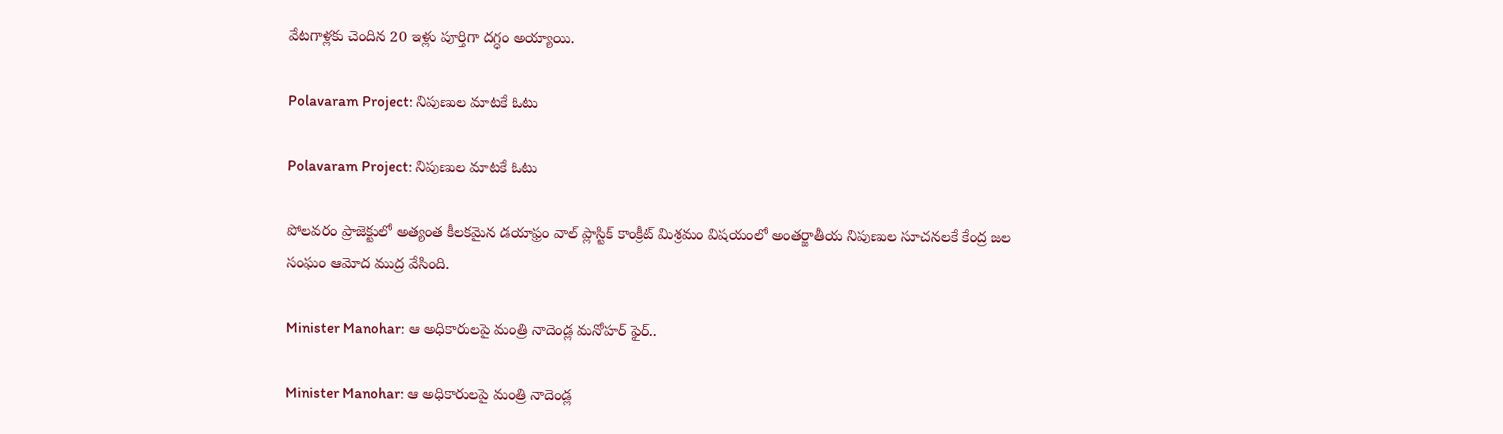వేటగాళ్లకు చెందిన 20 ఇళ్లు పూర్తిగా దగ్ధం అయ్యాయి.

Polavaram Project: నిపుణుల మాటకే ఓటు

Polavaram Project: నిపుణుల మాటకే ఓటు

పోలవరం ప్రాజెక్టులో అత్యంత కీలకమైన డయాఫ్రం వాల్‌ ప్లాస్టిక్‌ కాంక్రీట్‌ మిశ్రమం విషయంలో అంతర్జాతీయ నిపుణుల సూచనలకే కేంద్ర జల సంఘం ఆమోద ముద్ర వేసింది.

Minister Manohar: ఆ అధికారులపై మంత్రి నాదెండ్ల మనోహర్ ఫైర్..

Minister Manohar: ఆ అధికారులపై మంత్రి నాదెండ్ల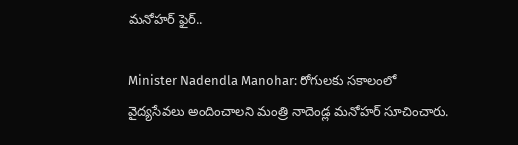మనోహర్ ఫైర్..

Minister Nadendla Manohar: రోగులకు సకాలంలో వైద్యసేవలు అందించాలని మంత్రి నాదెండ్ల మనోహర్ సూచించారు.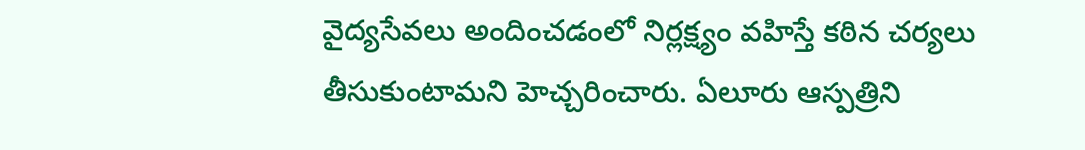వైద్యసేవలు అందించడంలో నిర్లక్ష్యం వహిస్తే కఠిన చర్యలు తీసుకుంటామని హెచ్చరించారు. ఏలూరు ఆస్పత్రిని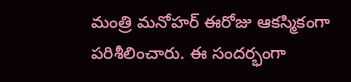మంత్రి మనోహర్ ఈరోజు ఆకస్మికంగా పరిశీలించారు. ఈ సందర్భంగా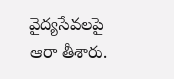వైద్యసేవలపై ఆరా తీశారు.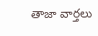తాజా వార్తలు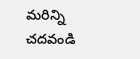మరిన్ని చదవండి